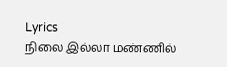Lyrics
நிலை இல்லா மண்ணில்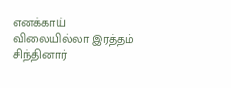எனக்காய்
விலையில்லா இரத்தம் சிந்தினார்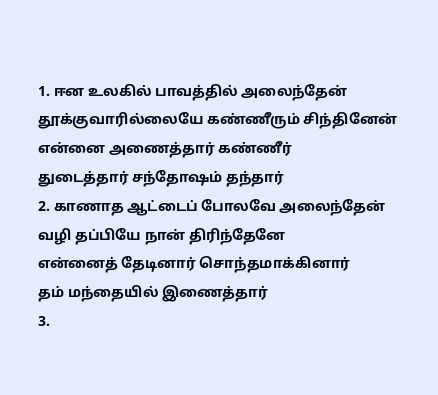1. ஈன உலகில் பாவத்தில் அலைந்தேன்
தூக்குவாரில்லையே கண்ணீரும் சிந்தினேன்
என்னை அணைத்தார் கண்ணீர்
துடைத்தார் சந்தோஷம் தந்தார்
2. காணாத ஆட்டைப் போலவே அலைந்தேன்
வழி தப்பியே நான் திரிந்தேனே
என்னைத் தேடினார் சொந்தமாக்கினார்
தம் மந்தையில் இணைத்தார்
3.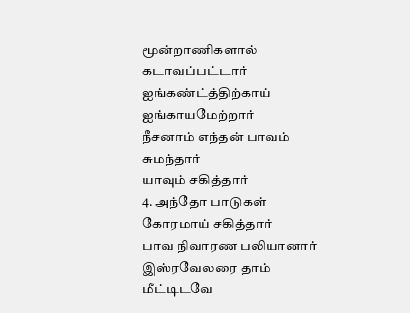மூன்றாணிகளால் கடாவப்பட்டார்
ஐங்கண்ட்த்திற்காய் ஐங்காயமேற்றார்
நீசனாம் எந்தன் பாவம் சுமந்தார்
யாவும் சகித்தார்
4. அந்தோ பாடுகள் கோரமாய் சகித்தார்
பாவ நிவாரண பலியானார்
இஸ்ரவேலரை தாம் மீட்டிடவே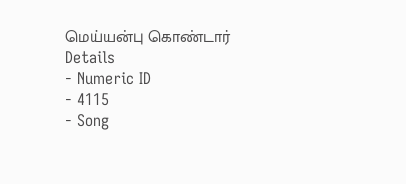மெய்யன்பு கொண்டார்
Details
- Numeric ID
- 4115
- Song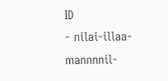ID
- nilai-illaa-mannnnil-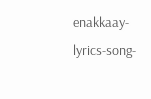enakkaay-lyrics-song-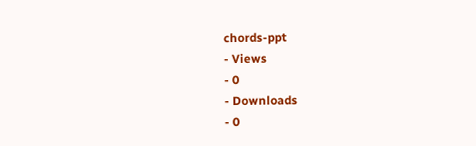chords-ppt
- Views
- 0
- Downloads
- 0